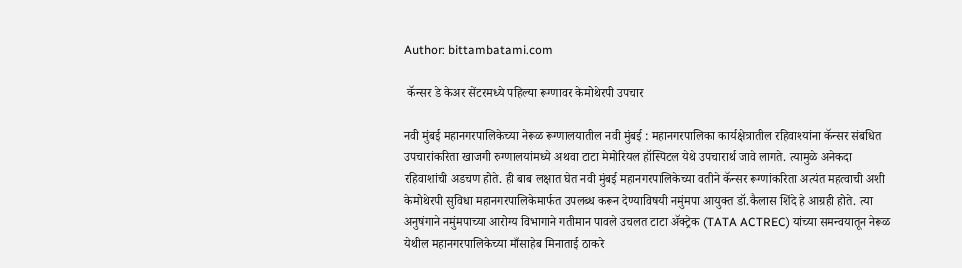Author: bittambatami.com

 कॅन्सर डे केअर सेंटरमध्ये पहिल्या रूग्णावर केमोथेरपी उपचार

नवी मुंबई महानगरपालिकेच्या नेरूळ रूग्णालयातील नवी मुंबई : महानगरपालिका कार्यक्षेत्रातील रहिवाश्यांना कॅन्सर संबधित उपचारांकरिता खाजगी रुग्णालयांमध्ये अथवा टाटा मेमोरियल हॉस्पिटल येथे उपचारार्थ जावे लागते. त्यामुळे अनेकदा रहिवाशांची अडचण होते. ही बाब लक्षात घेत नवी मुंबई महानगरपालिकेच्या वतीने कॅन्सर रूग्णांकरिता अत्यंत महत्वाची अशी केमोथेरपी सुविधा महानगरपालिकेमार्फत उपलब्ध करून देण्याविषयी नमुंमपा आयुक्त डॉ.कैलास शिंदे हे आग्रही होते. त्या अनुषंगाने नमुंमपाच्या आरोग्य विभागाने गतीमान पावले उचलत टाटा ॲक्ट्रेक (TATA ACTREC) यांच्या समन्वयातून नेरूळ येथील महानगरपालिकेच्या माँसाहेब मिनाताई ठाकरे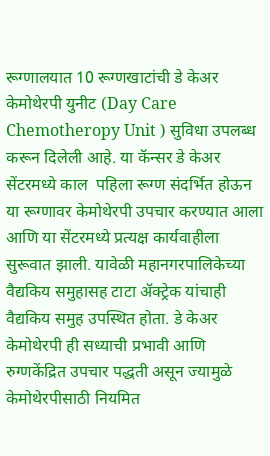रूग्णालयात 10 रूग्णखाटांची डे केअर केमोथेरपी युनीट (Day Care Chemotheropy Unit ) सुविधा उपलब्ध करून दिलेली आहे. या कॅन्सर डे केअर सेंटरमध्ये काल  पहिला रूग्ण संदर्भित होऊन या रूग्णावर केमोथेरपी उपचार करण्यात आला आणि या सेंटरमध्ये प्रत्यक्ष कार्यवाहीला सुरूवात झाली. यावेळी महानगरपालिकेच्या वैद्यकिय समुहासह टाटा ॲक्ट्रेक यांचाही वैद्यकिय समुह उपस्थित होता. डे केअर केमोथेरपी ही सध्याची प्रभावी आणि रुग्णकेंद्रित उपचार पद्धती असून ज्यामुळे केमोथेरपीसाठी नियमित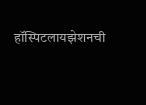हॉस्पिटलायझेशनची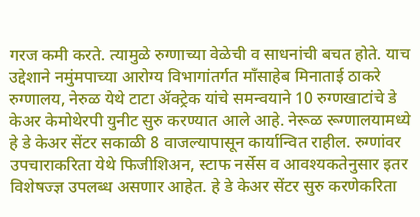गरज कमी करते. त्यामुळे रुग्णाच्या वेळेची व साधनांची बचत होते. याच उद्देशाने नमुंमपाच्या आरोग्य विभागांतर्गत माँसाहेब मिनाताई ठाकरे रुग्णालय, नेरुळ येथे टाटा ॲक्ट्रेक यांचे समन्वयाने 10 रुग्णखाटांचे डे केअर केमोथेरपी युनीट सुरु करण्यात आले आहे. नेरूळ रूग्णालयामध्ये हे डे केअर सेंटर सकाळी 8 वाजल्यापासून कार्यान्वित राहील. रुग्णांवर उपचाराकरिता येथे फिजीशिअन, स्टाफ नर्सेस व आवश्यकतेनुसार इतर विशेषज्ज्ञ उपलब्ध असणार आहेत. हे डे केअर सेंटर सुरु करणेकरिता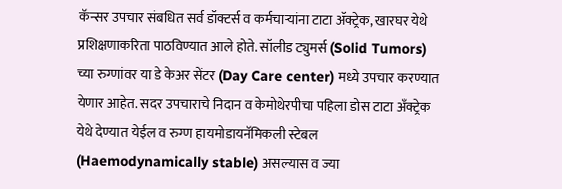कॅन्सर उपचार संबधित सर्व डॉक्टर्स व कर्मचाऱ्यांना टाटा ॲक्ट्रेक, खारघर येथे प्रशिक्षणाकरिता पाठविण्यात आले होते. सॉलीड ट्युमर्स (Solid Tumors) च्या रुग्णांवर या डे केअर सेंटर (Day Care center) मध्ये उपचार करण्यात येणार आहेत. सदर उपचाराचे निदान व केमोथेरपीचा पहिला डोस टाटा अँक्ट्रेक येथे देण्यात येईल व रुग्ण हायमोडायनॅमिकली स्टेबल (Haemodynamically stable) असल्यास व ज्या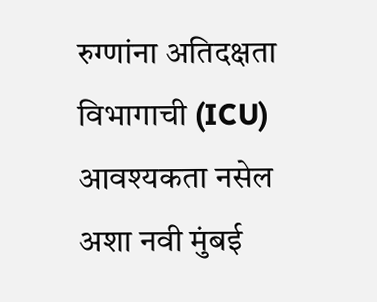रुग्णांना अतिदक्षता विभागाची (ICU) आवश्यकता नसेल अशा नवी मुंबई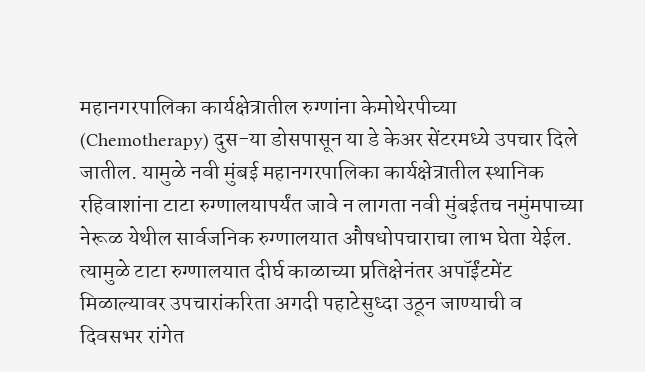महानगरपालिका कार्यक्षेत्रातील रुग्णांना केमोथेरपीच्या (Chemotherapy) दुस-या डोसपासून या डे केअर सेंटरमध्ये उपचार दिले जातील. यामुळे नवी मुंबई महानगरपालिका कार्यक्षेत्रातील स्थानिक रहिवाशांना टाटा रुग्णालयापर्यंत जावे न लागता नवी मुंबईतच नमुंमपाच्या नेरूळ येथील सार्वजनिक रुग्णालयात औषधोपचाराचा लाभ घेता येईल. त्यामुळे टाटा रुग्णालयात दीर्घ काळाच्या प्रतिक्षेनंतर अपॉईंटमेंट मिळाल्यावर उपचारांकरिता अगदी पहाटेसुध्दा उठून जाण्याची व दिवसभर रांगेत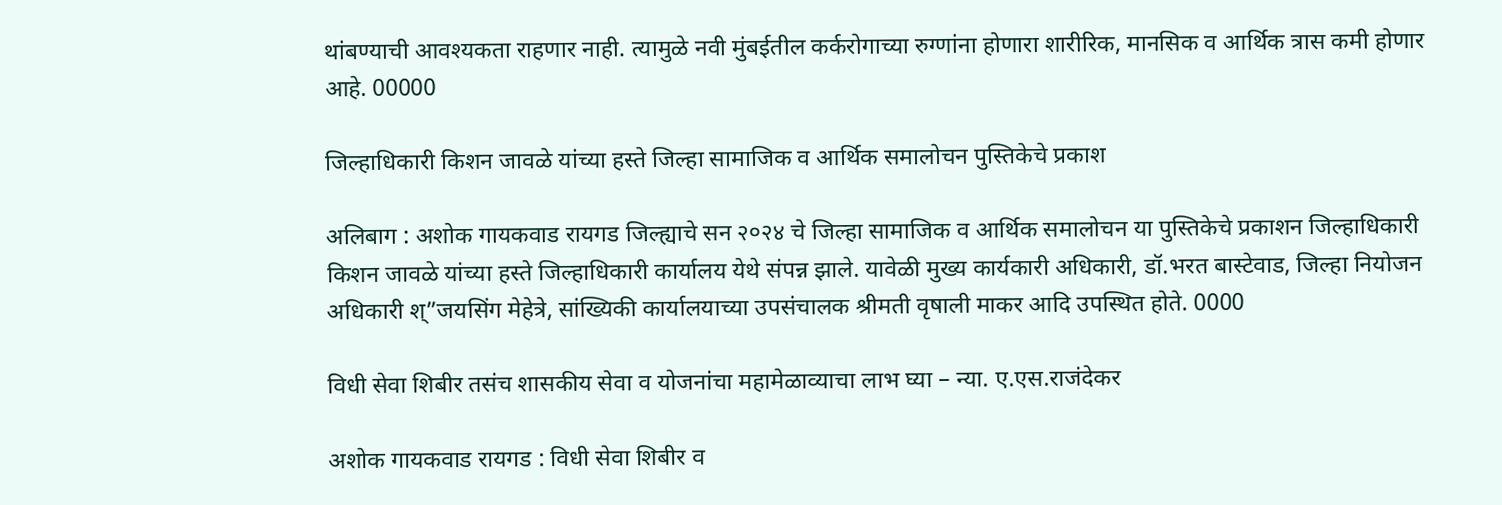थांबण्याची आवश्यकता राहणार नाही. त्यामुळे नवी मुंबईतील कर्करोगाच्या रुग्णांना होणारा शारीरिक, मानसिक व आर्थिक त्रास कमी होणार आहे. 00000

जिल्हाधिकारी किशन जावळे यांच्या हस्ते जिल्हा सामाजिक व आर्थिक समालोचन पुस्तिकेचे प्रकाश

अलिबाग : अशोक गायकवाड रायगड जिल्ह्याचे सन २०२४ चे जिल्हा सामाजिक व आर्थिक समालोचन या पुस्तिकेचे प्रकाशन जिल्हाधिकारी किशन जावळे यांच्या हस्ते जिल्हाधिकारी कार्यालय येथे संपन्न झाले. यावेळी मुख्य कार्यकारी अधिकारी, डॉ.भरत बास्टेवाड, जिल्हा नियोजन अधिकारी श्”जयसिंग मेहेत्रे, सांख्यिकी कार्यालयाच्या उपसंचालक श्रीमती वृषाली माकर आदि उपस्थित होते. 0000

विधी सेवा शिबीर तसंच शासकीय सेवा व योजनांचा महामेळाव्याचा लाभ घ्या – न्या. ए.एस.राजंदेकर

अशोक गायकवाड रायगड : विधी सेवा शिबीर व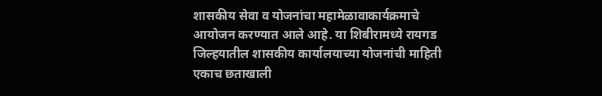शासकीय सेवा व योजनांचा महामेळावाकार्यक्रमाचे आयोजन करण्यात आले आहे. या शिबीरामध्ये रायगड जिल्हयातील शासकीय कार्यालयाच्या योजनांची माहिती एकाच छताखाली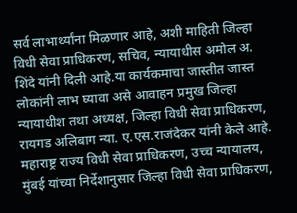सर्व लाभार्थ्यांना मिळणार आहे, अशी माहिती जिल्हा विधी सेवा प्राधिकरण, सचिव, न्यायाधीस अमोल अ. शिंदे यांनी दिली आहे.या कार्यकमाचा जास्तीत जास्त लोकांनी लाभ घ्यावा असे आवाहन प्रमुख जिल्हा न्यायाधीश तथा अध्यक्ष, जिल्हा विधी सेवा प्राधिकरण, रायगड अलिबाग न्या. ए.एस.राजंदेकर यांनी केले आहे. महाराष्ट्र राज्य विधी सेवा प्राधिकरण, उच्च न्यायालय, मुंबई यांच्या निर्देशानुसार जिल्हा विधी सेवा प्राधिकरण,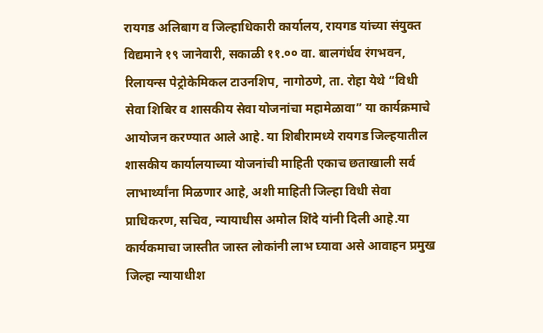रायगड अलिबाग व जिल्हाधिकारी कार्यालय, रायगड यांच्या संयुक्त विद्यमाने १९ जानेवारी, सकाळी ११.०० वा. बालगंर्धव रंगभवन, रिलायन्स पेट्रोकेमिकल टाउनशिप, नागोठणे, ता. रोहा येथे “विधी सेवा शिबिर व शासकीय सेवा योजनांचा महामेळावा” या कार्यक्रमाचे आयोजन करण्यात आले आहे. या शिबीरामध्ये रायगड जिल्हयातील शासकीय कार्यालयाच्या योजनांची माहिती एकाच छताखाली सर्व लाभार्थ्यांना मिळणार आहे, अशी माहिती जिल्हा विधी सेवा प्राधिकरण, सचिव, न्यायाधीस अमोल शिंदे यांनी दिली आहे.या कार्यकमाचा जास्तीत जास्त लोकांनी लाभ घ्यावा असे आवाहन प्रमुख जिल्हा न्यायाधीश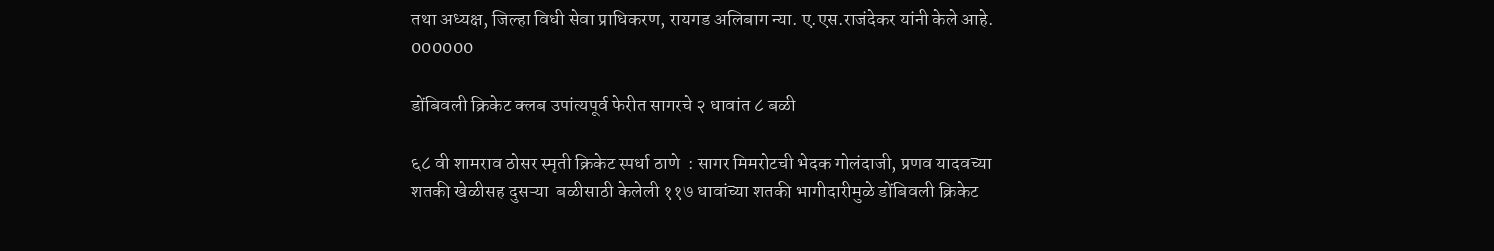तथा अध्यक्ष, जिल्हा विधी सेवा प्राधिकरण, रायगड अलिबाग न्या. ए.एस.राजंदेकर यांनी केले आहे. 000000

डोंबिवली क्रिकेट क्लब उपांत्यपूर्व फेरीत सागरचे २ धावांत ८ बळी

६८ वी शामराव ठोसर स्मृती क्रिकेट स्पर्धा ठाणे  : सागर मिमरोटची भेदक गोलंदाजी, प्रणव यादवच्या शतकी खेळीसह दुसऱ्या  बळीसाठी केलेली ११७ धावांच्या शतकी भागीदारीमुळे डोंबिवली क्रिकेट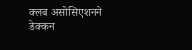क्लब असोसिएशनने  डेक्कन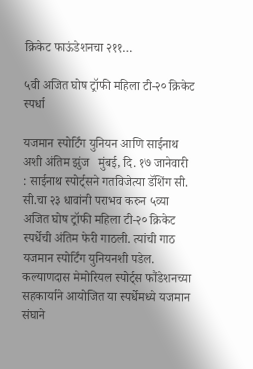क्रिकेट फाऊंडेशनचा २११…

५वी अजित घोष ट्रॉफी महिला टी-२० क्रिकेट स्पर्धा

यजमान स्पोर्टिंग युनियन आणि साईनाथ अशी अंतिम झुंज   मुंबई, दि. १७ जानेवारी : साईनाथ स्पोर्ट्सने गतविजेत्या डॅशिंग सी. सी.चा २३ धावांनी पराभव करुन ५व्या अजित घोष ट्रॉफी महिला टी-२० क्रिकेट स्पर्धेची अंतिम फेरी गाठली. त्यांची गाठ यजमान स्पोर्टिंग युनियनशी पडेल. कल्याणदास मेमोरियल स्पोर्ट्स फौंडेशनच्या सहकार्याने आयोजित या स्पर्धेमध्ये यजमान संघाने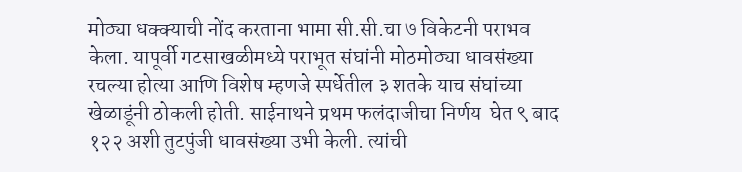मोठ्या धक्क्याची नोंद करताना भामा सी.सी.चा ७ विकेटनी पराभव केला. यापूर्वी गटसाखळीमध्ये पराभूत संघांनी मोठमोठ्या धावसंख्या रचल्या होत्या आणि विशेष म्हणजे स्पर्धेतील ३ शतके याच संघांच्या खेळाडूंनी ठोकली होती. साईनाथने प्रथम फलंदाजीचा निर्णय  घेत ९ बाद १२२ अशी तुटपुंजी धावसंख्या उभी केली. त्यांची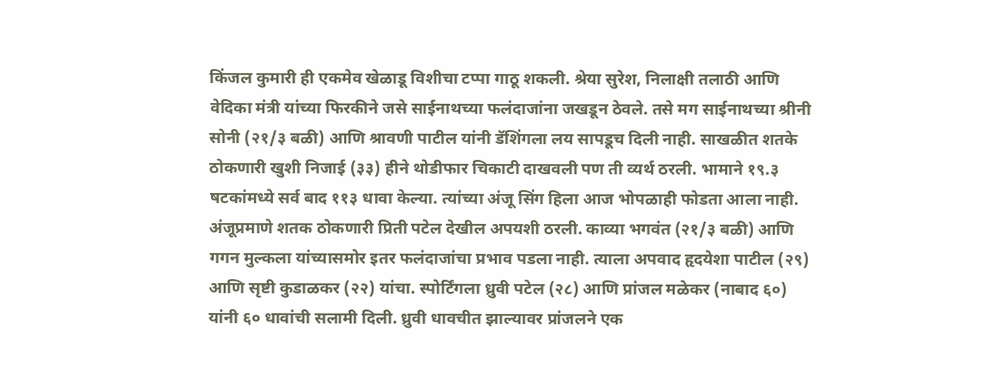किंजल कुमारी ही एकमेव खेळाडू विशीचा टप्पा गाठू शकली. श्रेया सुरेश, निलाक्षी तलाठी आणि वेदिका मंत्री यांच्या फिरकीने जसे साईनाथच्या फलंदाजांना जखडून ठेवले. तसे मग साईनाथच्या श्रीनी सोनी (२१/३ बळी) आणि श्रावणी पाटील यांनी डॅशिंगला लय सापडूच दिली नाही. साखळीत शतके ठोकणारी खुशी निजाई (३३) हीने थोडीफार चिकाटी दाखवली पण ती व्यर्थ ठरली. भामाने १९.३ षटकांमध्ये सर्व बाद ११३ धावा केल्या. त्यांच्या अंजू सिंग हिला आज भोपळाही फोडता आला नाही. अंजूप्रमाणे शतक ठोकणारी प्रिती पटेल देखील अपयशी ठरली. काव्या भगवंत (२१/३ बळी) आणि गगन मुल्कला यांच्यासमोर इतर फलंदाजांचा प्रभाव पडला नाही. त्याला अपवाद हृदयेशा पाटील (२९) आणि सृष्टी कुडाळकर (२२) यांचा. स्पोर्टिंगला ध्रुवी पटेल (२८) आणि प्रांजल मळेकर (नाबाद ६०) यांनी ६० धावांची सलामी दिली. ध्रुवी धावचीत झाल्यावर प्रांजलने एक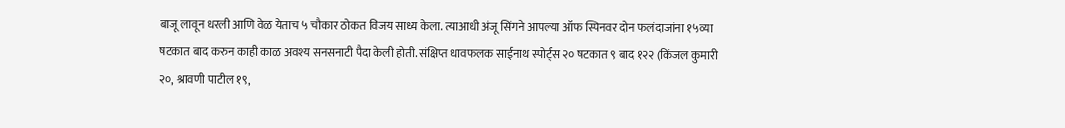बाजू लावून धरली आणि वेळ येताच ५ चौकार ठोकत विजय साध्य केला. त्याआधी अंजू सिंगने आपल्या ऑफ स्पिनवर दोन फलंदाजांना १५व्या षटकात बाद करुन काही काळ अवश्य सनसनाटी पैदा केली होती. संक्षिप्त धावफलक साईनाथ स्पोर्ट्स २० षटकात ९ बाद १२२ (किंजल कुमारी २०, श्रावणी पाटील १९,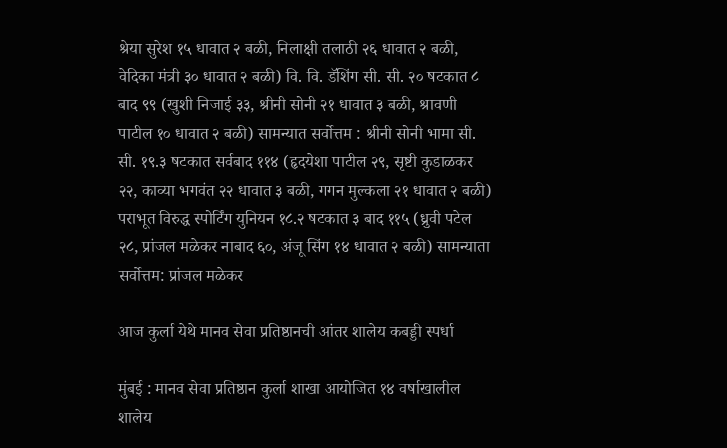श्रेया सुरेश १५ धावात २ बळी, निलाक्षी तलाठी २६ धावात २ बळी, वेदिका मंत्री ३० धावात २ बळी) वि. वि. डॅशिंग सी. सी. २० षटकात ८ बाद ९९ (खुशी ‌निजाई ३३, श्रीनी सोनी २१ धावात ३ बळी, श्रावणी पाटील १० धावात २ बळी) सामन्यात सर्वोत्तम : श्रीनी सोनी भामा सी. सी. १९.३ षटकात सर्वबाद ११४ (हृदयेशा पाटील २९, सृष्टी कुडाळकर २२, काव्या भगवंत २२ धावात ३ बळी, गगन मुल्कला २१ धावात २ बळी) पराभूत विरुद्ध स्पोर्टिंग युनियन १८.२ षटकात ३ बाद ११५ (ध्रुवी पटेल २८, प्रांजल मळेकर नाबाद ६०, अंजू सिंग १४ धावात २ बळी) सामन्याता सर्वोत्तम: प्रांजल मळेकर

आज कुर्ला येथे‌ मानव सेवा प्रतिष्ठानची आंतर शालेय कबड्डी स्पर्धा‌

मुंबई : मानव सेवा प्रतिष्ठान कुर्ला शाखा आयोजित १४ वर्षाखालील शालेय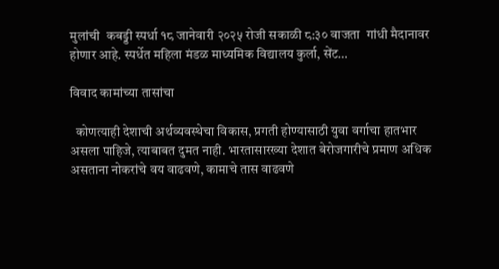मुलांची  कबड्डी स्पर्धा १८ जानेवारी २०२५ रोजी सकाळी ८:३० वाजता  गांधी मैदानावर होणार आहे. स्पर्धेत महिला मंडळ माध्यमिक विद्यालय कुर्ला, सेंट…

विवाद कामांच्या तासांचा

  कोणत्याही देशाची अर्थव्यवस्थेचा विकास, प्रगती होण्यासाठी युवा वर्गाचा हातभार असला पाहिजे, त्याबाबत दुमत नाही. भारतासारख्या देशात बेरोजगारीचे प्रमाण अधिक असताना नोकरांचे वय वाढवणे, कामाचे तास वाढवणे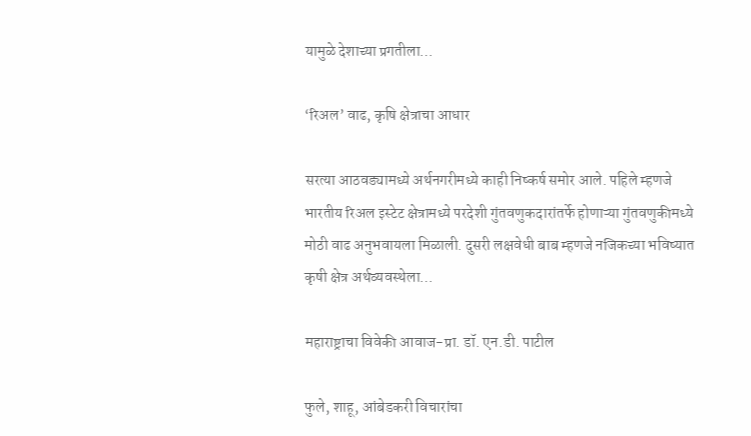यामुळे देशाच्या प्रगतीला…

‘रिअल‌’ वाढ, कृषि क्षेत्राचा आधार

सरत्या आठवड्यामध्ये अर्थनगरीमध्ये काही निष्कर्ष समोर आले. पहिले म्हणजे भारतीय रिअल इस्टेट क्षेत्रामध्ये परदेशी गुंतवणुकदारांतर्फे होणाऱ्या गुंतवणुकीमध्ये मोठी वाढ अनुभवायला मिळाली. दुसरी लक्षवेधी बाब म्हणजे नजिकच्या भविष्यात कृषी क्षेत्र अर्थव्यवस्थेला…

महाराष्ट्राचा विवेकी आवाज-प्रा. डॉ. एन.डी. पाटील

फुले, शाहू, आंबेडकरी विचारांचा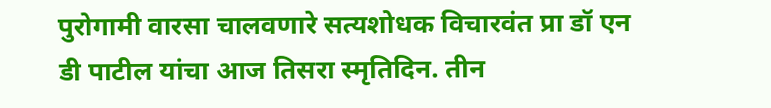पुरोगामी वारसा चालवणारे सत्यशोधक विचारवंत प्रा डॉ एन डी पाटील यांचा आज तिसरा स्मृतिदिन. तीन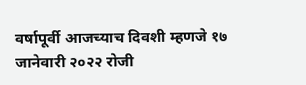वर्षापूर्वी आजच्याच दिवशी म्हणजे १७ जानेवारी २०२२ रोजी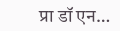प्रा डॉ एन…